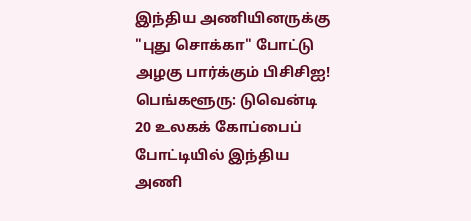இந்திய அணியினருக்கு "புது சொக்கா" போட்டு அழகு பார்க்கும் பிசிசிஐ!
பெங்களூரு: டுவென்டி 20 உலகக் கோப்பைப் போட்டியில் இந்திய அணி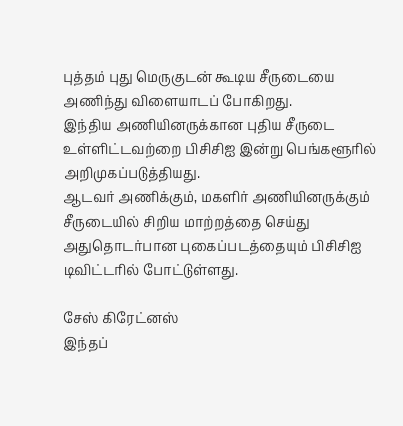புத்தம் புது மெருகுடன் கூடிய சீருடையை அணிந்து விளையாடப் போகிறது.
இந்திய அணியினருக்கான புதிய சீருடை உள்ளிட்டவற்றை பிசிசிஐ இன்று பெங்களூரில் அறிமுகப்படுத்தியது.
ஆடவர் அணிக்கும், மகளிர் அணியினருக்கும் சீருடையில் சிறிய மாற்றத்தை செய்து அதுதொடர்பான புகைப்படத்தையும் பிசிசிஐ டிவிட்டரில் போட்டுள்ளது.

சேஸ் கிரேட்னஸ்
இந்தப்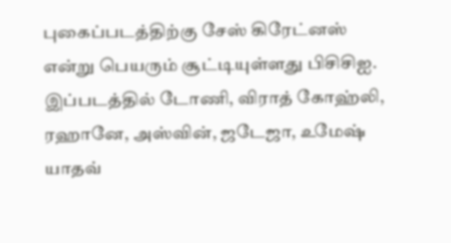புகைப்படத்திற்கு சேஸ் கிரேட்னஸ் என்று பெயரும் சூட்டியுள்ளது பிசிசிஐ. இப்படத்தில் டோணி, விராத் கோஹ்லி, ரஹானே, அஸ்வின், ஜடேஜா, உமேஷ் யாதவ்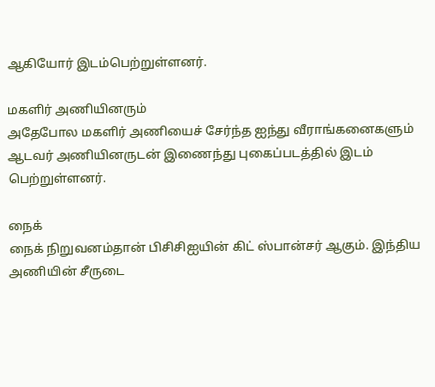ஆகியோர் இடம்பெற்றுள்ளனர்.

மகளிர் அணியினரும்
அதேபோல மகளிர் அணியைச் சேர்ந்த ஐந்து வீராங்கனைகளும் ஆடவர் அணியினருடன் இணைந்து புகைப்படத்தில் இடம் பெற்றுள்ளனர்.

நைக்
நைக் நிறுவனம்தான் பிசிசிஐயின் கிட் ஸ்பான்சர் ஆகும். இந்திய அணியின் சீருடை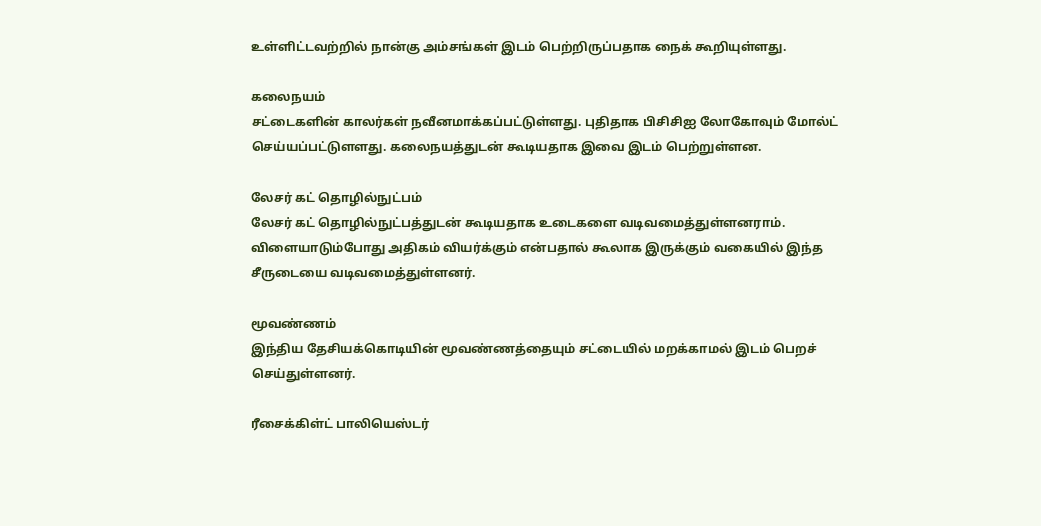உள்ளிட்டவற்றில் நான்கு அம்சங்கள் இடம் பெற்றிருப்பதாக நைக் கூறியுள்ளது.

கலைநயம்
சட்டைகளின் காலர்கள் நவீனமாக்கப்பட்டுள்ளது. புதிதாக பிசிசிஐ லோகோவும் மோல்ட் செய்யப்பட்டுளளது. கலைநயத்துடன் கூடியதாக இவை இடம் பெற்றுள்ளன.

லேசர் கட் தொழில்நுட்பம்
லேசர் கட் தொழில்நுட்பத்துடன் கூடியதாக உடைகளை வடிவமைத்துள்ளனராம். விளையாடும்போது அதிகம் வியர்க்கும் என்பதால் கூலாக இருக்கும் வகையில் இந்த சீருடையை வடிவமைத்துள்ளனர்.

மூவண்ணம்
இந்திய தேசியக்கொடியின் மூவண்ணத்தையும் சட்டையில் மறக்காமல் இடம் பெறச் செய்துள்ளனர்.

ரீசைக்கிள்ட் பாலியெஸ்டர்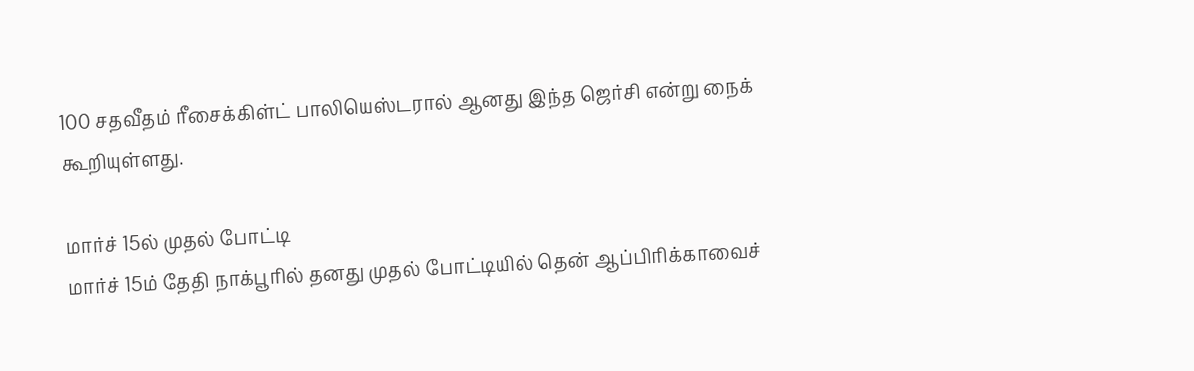100 சதவீதம் ரீசைக்கிள்ட் பாலியெஸ்டரால் ஆனது இந்த ஜெர்சி என்று நைக் கூறியுள்ளது.

மார்ச் 15ல் முதல் போட்டி
மார்ச் 15ம் தேதி நாக்பூரில் தனது முதல் போட்டியில் தென் ஆப்பிரிக்காவைச்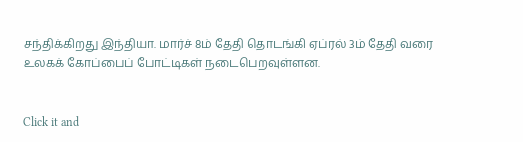சந்திக்கிறது இந்தியா. மார்ச் 8ம் தேதி தொடங்கி ஏப்ரல் 3ம் தேதி வரை உலகக் கோப்பைப் போட்டிகள் நடைபெறவுள்ளன.


Click it and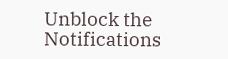Unblock the Notifications